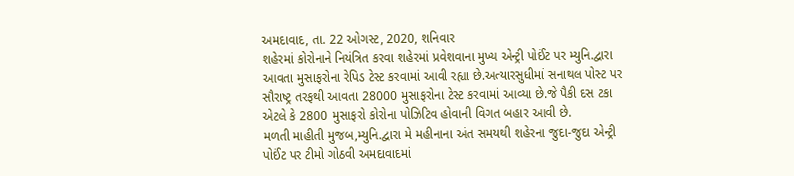અમદાવાદ, તા. 22 ઓગસ્ટ, 2020, શનિવાર
શહેરમાં કોરોનાને નિયંત્રિત કરવા શહેરમાં પ્રવેશવાના મુખ્ય એન્ટ્રી પોઈંટ પર મ્યુનિ.દ્વારા આવતા મુસાફરોના રેપિડ ટેસ્ટ કરવામાં આવી રહ્યા છે.અત્યારસુધીમાં સનાથલ પોસ્ટ પર સૌરાષ્ટ્ર તરફથી આવતા 28000 મુસાફરોના ટેસ્ટ કરવામાં આવ્યા છે.જે પૈકી દસ ટકા એટલે કે 2800 મુસાફરો કોરોના પોઝિટિવ હોવાની વિગત બહાર આવી છે.
મળતી માહીતી મુજબ,મ્યુનિ.દ્વારા મે મહીનાના અંત સમયથી શહેરના જુદા-જુદા એન્ટ્રી પોઈંટ પર ટીમો ગોઠવી અમદાવાદમાં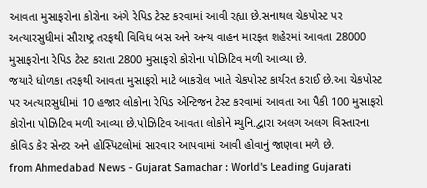આવતા મુસાફરોના કોરોના અંગે રેપિડ ટેસ્ટ કરવામાં આવી રહ્યા છે.સનાથલ ચેકપોસ્ટ પર અત્યારસુધીમાં સૌરાષ્ટ્ર તરફથી વિવિધ બસ અને અન્ય વાહન મારફત શહેરમાં આવતા 28000 મુસાફરોના રેપિડ ટેસ્ટ કરાતા 2800 મુસાફરો કોરોના પોઝિટિવ મળી આવ્યા છે.
જયારે ધોળકા તરફથી આવતા મુસાફરો માટે બાકરોલ ખાતે ચેકપોસ્ટ કાર્યરત કરાઈ છે.આ ચેકપોસ્ટ પર અત્યારસુધીમાં 10 હજાર લોકોના રેપિડ એન્ટિજન ટેસ્ટ કરવામાં આવતા આ પૈકી 100 મુસાફરો કોરોના પોઝિટિવ મળી આવ્યા છે.પોઝિટિવ આવતા લોકોને મ્યુનિ.દ્વારા અલગ અલગ વિસ્તારના કોવિડ કેર સેન્ટર અને હોસ્પિટલોમાં સારવાર આપવામાં આવી હોવાનું જાણવા મળે છે.
from Ahmedabad News - Gujarat Samachar : World's Leading Gujarati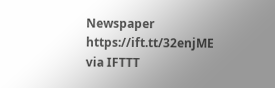Newspaper https://ift.tt/32enjME
via IFTTT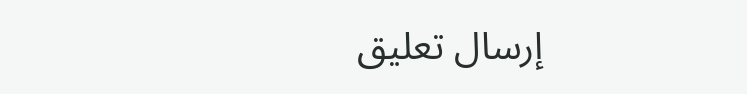إرسال تعليق